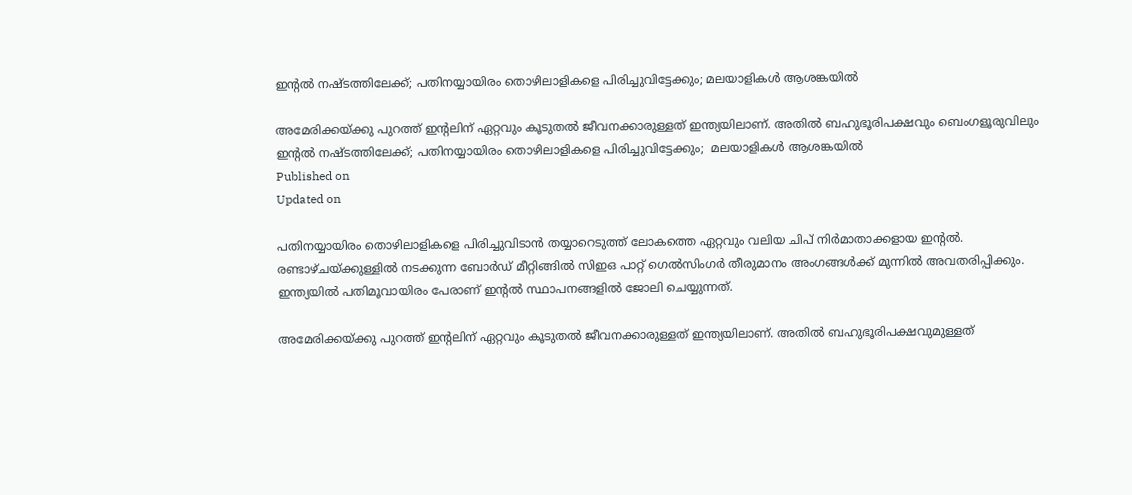ഇന്‍റല്‍ നഷ്ടത്തിലേക്ക്; പതിനയ്യായിരം തൊഴിലാളികളെ പിരിച്ചുവിട്ടേക്കും; മലയാളികള്‍ ആശങ്കയില്‍

അമേരിക്കയ്ക്കു പുറത്ത് ഇന്‍റലിന് ഏറ്റവും കൂടുതൽ ജീവനക്കാരുള്ളത് ഇന്ത്യയിലാണ്. അതിൽ ബഹുഭൂരിപക്ഷവും ബെംഗളൂരുവിലും
ഇന്‍റല്‍ നഷ്ടത്തിലേക്ക്; പതിനയ്യായിരം തൊഴിലാളികളെ പിരിച്ചുവിട്ടേക്കും;  മലയാളികള്‍ ആശങ്കയില്‍
Published on
Updated on

പതിനയ്യായിരം തൊഴിലാളികളെ പിരിച്ചുവിടാൻ തയ്യാറെടുത്ത് ലോകത്തെ ഏറ്റവും വലിയ ചിപ് നിർമാതാക്കളായ ഇന്‍റൽ. രണ്ടാഴ്ചയ്ക്കുള്ളിൽ നടക്കുന്ന ബോർഡ് മീറ്റിങ്ങിൽ സിഇഒ പാറ്റ് ഗെൽസിംഗർ തീരുമാനം അംഗങ്ങള്‍ക്ക് മുന്നില്‍ അവതരിപ്പിക്കും. ഇന്ത്യയിൽ പതിമൂവായിരം പേരാണ് ഇന്‍റൽ സ്ഥാപനങ്ങളിൽ ജോലി ചെയ്യുന്നത്.

അമേരിക്കയ്ക്കു പുറത്ത് ഇന്‍റലിന് ഏറ്റവും കൂടുതൽ ജീവനക്കാരുള്ളത് ഇന്ത്യയിലാണ്. അതിൽ ബഹുഭൂരിപക്ഷവുമുള്ളത്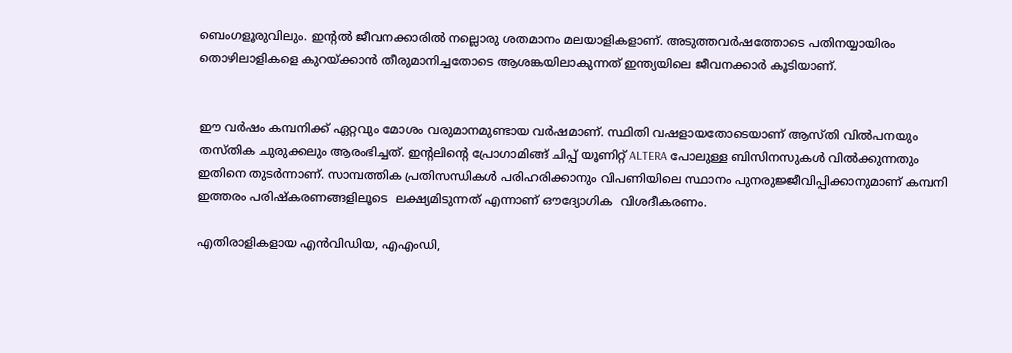ബെംഗളൂരുവിലും. ഇന്‍റല്‍ ജീവനക്കാരിൽ നല്ലൊരു ശതമാനം മലയാളികളാണ്. അടുത്തവർഷത്തോടെ പതിനയ്യായിരം തൊഴിലാളികളെ കുറയ്ക്കാൻ തീരുമാനിച്ചതോടെ ആശങ്കയിലാകുന്നത് ഇന്ത്യയിലെ ജീവനക്കാർ കൂടിയാണ്.


ഈ വർഷം കമ്പനിക്ക് ഏറ്റവും മോശം വരുമാനമുണ്ടായ വർഷമാണ്. സ്ഥിതി വഷളായതോടെയാണ് ആസ്തി വിൽപനയും തസ്തിക ചുരുക്കലും ആരംഭിച്ചത്. ഇൻ്റലിൻ്റെ പ്രോഗാമിങ്ങ് ചിപ്പ് യൂണിറ്റ് ALTERA പോലുള്ള ബിസിനസുകൾ വിൽക്കുന്നതും ഇതിനെ തുടർന്നാണ്. സാമ്പത്തിക പ്രതിസന്ധികൾ പരിഹരിക്കാനും വിപണിയിലെ സ്ഥാനം പുനരുജ്ജീവിപ്പിക്കാനുമാണ് കമ്പനി ഇത്തരം പരിഷ്കരണങ്ങളിലൂടെ  ലക്ഷ്യമിടുന്നത് എന്നാണ് ഔദ്യോഗിക  വിശദീകരണം.

എതിരാളികളായ എൻവിഡിയ, എഎംഡി,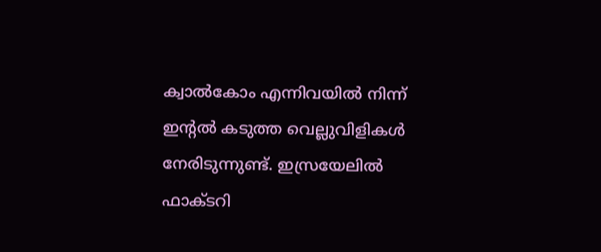ക്വാൽകോം എന്നിവയിൽ നിന്ന് ഇന്‍റൽ കടുത്ത വെല്ലുവിളികൾ നേരിടുന്നുണ്ട്. ഇസ്രയേലിൽ ഫാക്ടറി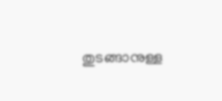തുടങ്ങാനുള്ള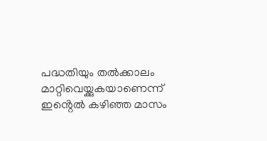പദ്ധതിയും തൽക്കാലം മാറ്റിവെയ്ക്കുകയാണെന്ന് ഇൻ്റെൽ കഴിഞ്ഞ മാസം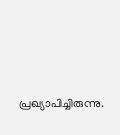പ്രഖ്യാപിച്ചിരുന്നു.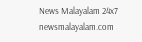News Malayalam 24x7
newsmalayalam.com